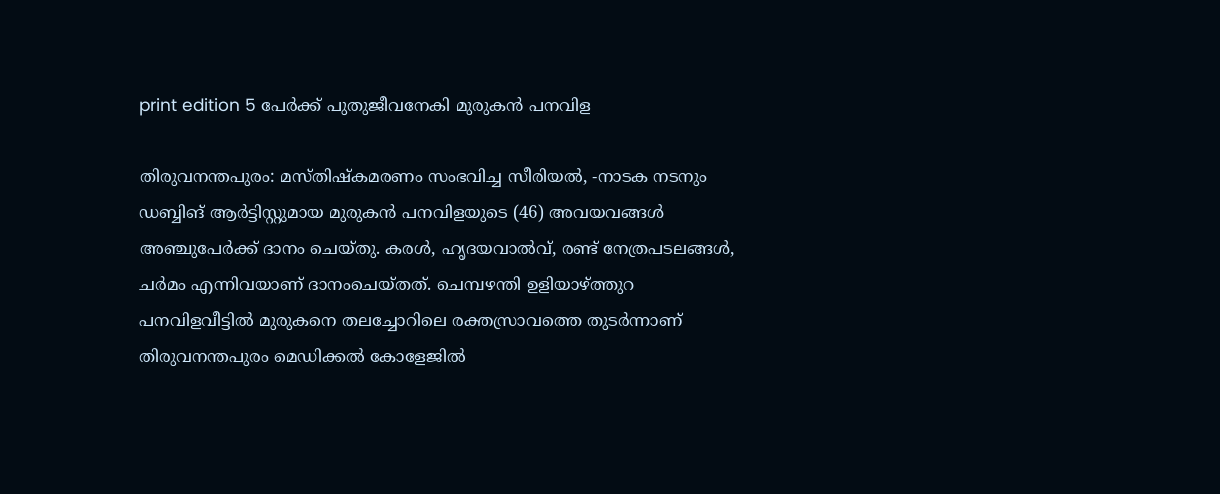print edition 5 പേർക്ക് പുതുജീവനേകി മുരുകൻ പനവിള

തിരുവനന്തപുരം: മസ്തിഷ്കമരണം സംഭവിച്ച സീരിയൽ, -നാടക നടനും ഡബ്ബിങ് ആർട്ടിസ്റ്റുമായ മുരുകൻ പനവിളയുടെ (46) അവയവങ്ങൾ അഞ്ചുപേർക്ക് ദാനം ചെയ്തു. കരൾ, ഹൃദയവാൽവ്, രണ്ട് നേത്രപടലങ്ങൾ, ചർമം എന്നിവയാണ് ദാനംചെയ്തത്. ചെമ്പഴന്തി ഉളിയാഴ്ത്തുറ പനവിളവീട്ടിൽ മുരുകനെ തലച്ചോറിലെ രക്തസ്രാവത്തെ തുടർന്നാണ് തിരുവനന്തപുരം മെഡിക്കൽ കോളേജിൽ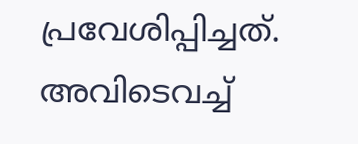പ്രവേശിപ്പിച്ചത്. അവിടെവച്ച്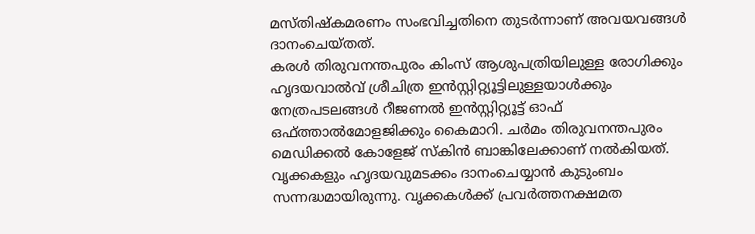മസ്തിഷ്കമരണം സംഭവിച്ചതിനെ തുടർന്നാണ് അവയവങ്ങൾ ദാനംചെയ്തത്.
കരൾ തിരുവനന്തപുരം കിംസ് ആശുപത്രിയിലുള്ള രോഗിക്കും ഹൃദയവാൽവ് ശ്രീചിത്ര ഇൻസ്റ്റിറ്റ്യൂട്ടിലുള്ളയാൾക്കും നേത്രപടലങ്ങൾ റീജണൽ ഇൻസ്റ്റിറ്റ്യൂട്ട് ഓഫ് ഒഫ്ത്താൽമോളജിക്കും കൈമാറി. ചർമം തിരുവനന്തപുരം മെഡിക്കൽ കോളേജ് സ്കിൻ ബാങ്കിലേക്കാണ് നൽകിയത്.
വൃക്കകളും ഹൃദയവുമടക്കം ദാനംചെയ്യാൻ കുടുംബം സന്നദ്ധമായിരുന്നു. വൃക്കകൾക്ക് പ്രവർത്തനക്ഷമത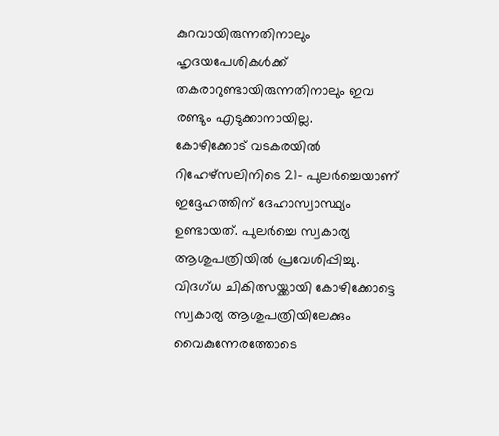കുറവായിരുന്നതിനാലും ഹൃദയപേശികൾക്ക് തകരാറുണ്ടായിരുന്നതിനാലും ഇവ രണ്ടും എടുക്കാനായില്ല.
കോഴിക്കോട് വടകരയിൽ റിഹേഴ്സലിനിടെ 21- പുലർച്ചെയാണ് ഇദ്ദേഹത്തിന് ദേഹാസ്വാസ്ഥ്യം ഉണ്ടായത്. പുലർച്ചെ സ്വകാര്യ ആശുപത്രിയിൽ പ്രവേശിപ്പിച്ചു. വിദഗ്ധ ചികിത്സയ്ക്കായി കോഴിക്കോട്ടെ സ്വകാര്യ ആശുപത്രിയിലേക്കും വൈകുന്നേരത്തോടെ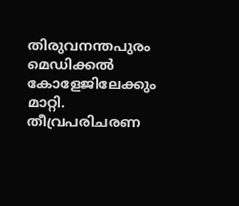തിരുവനന്തപുരം മെഡിക്കൽ കോളേജിലേക്കും മാറ്റി. തീവ്രപരിചരണ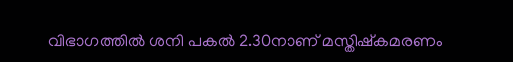വിഭാഗത്തിൽ ശനി പകൽ 2.30നാണ് മസ്തിഷ്കമരണം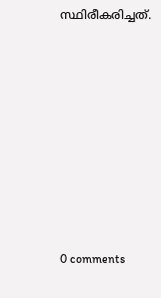സ്ഥിരീകരിച്ചത്.










0 comments